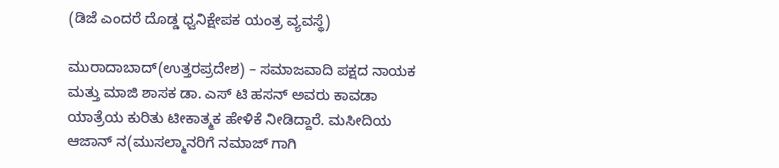(ಡಿಜೆ ಎಂದರೆ ದೊಡ್ಡ ಧ್ವನಿಕ್ಷೇಪಕ ಯಂತ್ರ ವ್ಯವಸ್ಥೆ)

ಮುರಾದಾಬಾದ್(ಉತ್ತರಪ್ರದೇಶ) – ಸಮಾಜವಾದಿ ಪಕ್ಷದ ನಾಯಕ ಮತ್ತು ಮಾಜಿ ಶಾಸಕ ಡಾ. ಎಸ್ ಟಿ ಹಸನ್ ಅವರು ಕಾವಡಾ ಯಾತ್ರೆಯ ಕುರಿತು ಟೀಕಾತ್ಮಕ ಹೇಳಿಕೆ ನೀಡಿದ್ದಾರೆ. ಮಸೀದಿಯ ಆಜಾನ್ ನ(ಮುಸಲ್ಮಾನರಿಗೆ ನಮಾಜ್ ಗಾಗಿ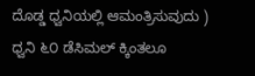ದೊಡ್ಡ ಧ್ವನಿಯಲ್ಲಿ ಆಮಂತ್ರಿಸುವುದು ) ಧ್ವನಿ ೬೦ ಡೆಸಿಮಲ್ ಕ್ಕಿಂತಲೂ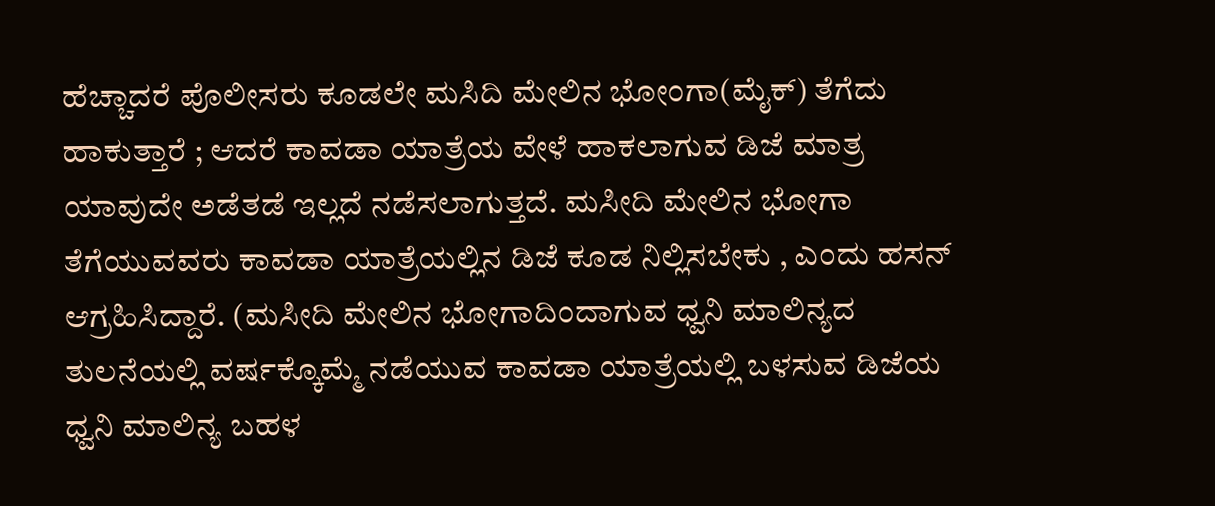ಹೆಚ್ಚಾದರೆ ಪೊಲೀಸರು ಕೂಡಲೇ ಮಸಿದಿ ಮೇಲಿನ ಭೋಂಗಾ(ಮೈಕ್) ತೆಗೆದು ಹಾಕುತ್ತಾರೆ ; ಆದರೆ ಕಾವಡಾ ಯಾತ್ರೆಯ ವೇಳೆ ಹಾಕಲಾಗುವ ಡಿಜೆ ಮಾತ್ರ ಯಾವುದೇ ಅಡೆತಡೆ ಇಲ್ಲದೆ ನಡೆಸಲಾಗುತ್ತದೆ. ಮಸೀದಿ ಮೇಲಿನ ಭೋಗಾ ತೆಗೆಯುವವರು ಕಾವಡಾ ಯಾತ್ರೆಯಲ್ಲಿನ ಡಿಜೆ ಕೂಡ ನಿಲ್ಲಿಸಬೇಕು , ಎಂದು ಹಸನ್ ಆಗ್ರಹಿಸಿದ್ದಾರೆ. (ಮಸೀದಿ ಮೇಲಿನ ಭೋಗಾದಿಂದಾಗುವ ಧ್ವನಿ ಮಾಲಿನ್ಯದ ತುಲನೆಯಲ್ಲಿ ವರ್ಷಕ್ಕೊಮ್ಮೆ ನಡೆಯುವ ಕಾವಡಾ ಯಾತ್ರೆಯಲ್ಲಿ ಬಳಸುವ ಡಿಜೆಯ ಧ್ವನಿ ಮಾಲಿನ್ಯ ಬಹಳ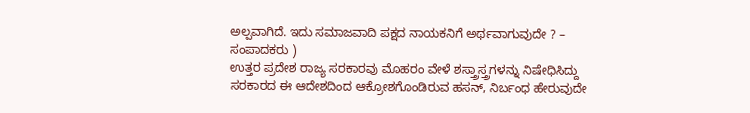ಅಲ್ಪವಾಗಿದೆ. ಇದು ಸಮಾಜವಾದಿ ಪಕ್ಷದ ನಾಯಕನಿಗೆ ಅರ್ಥವಾಗುವುದೇ ? – ಸಂಪಾದಕರು )
ಉತ್ತರ ಪ್ರದೇಶ ರಾಜ್ಯ ಸರಕಾರವು ಮೊಹರಂ ವೇಳೆ ಶಸ್ತ್ರಾಸ್ತ್ರಗಳನ್ನು ನಿಷೇಧಿಸಿದ್ದು ಸರಕಾರದ ಈ ಆದೇಶದಿಂದ ಆಕ್ರೋಶಗೊಂಡಿರುವ ಹಸನ್, ನಿರ್ಬಂಧ ಹೇರುವುದೇ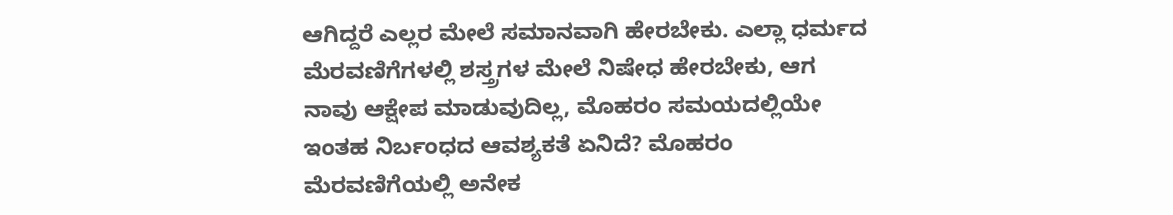ಆಗಿದ್ದರೆ ಎಲ್ಲರ ಮೇಲೆ ಸಮಾನವಾಗಿ ಹೇರಬೇಕು. ಎಲ್ಲಾ ಧರ್ಮದ ಮೆರವಣಿಗೆಗಳಲ್ಲಿ ಶಸ್ತ್ರಗಳ ಮೇಲೆ ನಿಷೇಧ ಹೇರಬೇಕು, ಆಗ ನಾವು ಆಕ್ಷೇಪ ಮಾಡುವುದಿಲ್ಲ, ಮೊಹರಂ ಸಮಯದಲ್ಲಿಯೇ ಇಂತಹ ನಿರ್ಬಂಧದ ಆವಶ್ಯಕತೆ ಏನಿದೆ? ಮೊಹರಂ ಮೆರವಣಿಗೆಯಲ್ಲಿ ಅನೇಕ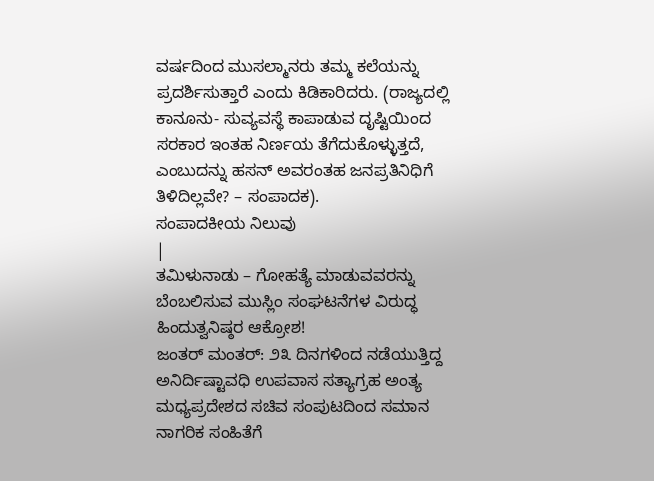ವರ್ಷದಿಂದ ಮುಸಲ್ಮಾನರು ತಮ್ಮ ಕಲೆಯನ್ನು ಪ್ರದರ್ಶಿಸುತ್ತಾರೆ ಎಂದು ಕಿಡಿಕಾರಿದರು. (ರಾಜ್ಯದಲ್ಲಿ ಕಾನೂನು- ಸುವ್ಯವಸ್ಥೆ ಕಾಪಾಡುವ ದೃಷ್ಟಿಯಿಂದ ಸರಕಾರ ಇಂತಹ ನಿರ್ಣಯ ತೆಗೆದುಕೊಳ್ಳುತ್ತದೆ, ಎಂಬುದನ್ನು ಹಸನ್ ಅವರಂತಹ ಜನಪ್ರತಿನಿಧಿಗೆ ತಿಳಿದಿಲ್ಲವೇ? – ಸಂಪಾದಕ).
ಸಂಪಾದಕೀಯ ನಿಲುವು
|
ತಮಿಳುನಾಡು – ಗೋಹತ್ಯೆ ಮಾಡುವವರನ್ನು ಬೆಂಬಲಿಸುವ ಮುಸ್ಲಿಂ ಸಂಘಟನೆಗಳ ವಿರುದ್ಧ ಹಿಂದುತ್ವನಿಷ್ಠರ ಆಕ್ರೋಶ!
ಜಂತರ್ ಮಂತರ್: ೨೩ ದಿನಗಳಿಂದ ನಡೆಯುತ್ತಿದ್ದ ಅನಿರ್ದಿಷ್ಟಾವಧಿ ಉಪವಾಸ ಸತ್ಯಾಗ್ರಹ ಅಂತ್ಯ
ಮಧ್ಯಪ್ರದೇಶದ ಸಚಿವ ಸಂಪುಟದಿಂದ ಸಮಾನ ನಾಗರಿಕ ಸಂಹಿತೆಗೆ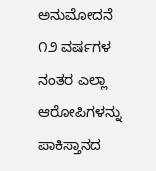ಅನುಮೋದನೆ
೧೨ ವರ್ಷಗಳ ನಂತರ ಎಲ್ಲಾ ಆರೋಪಿಗಳನ್ನು ಪಾಕಿಸ್ತಾನದ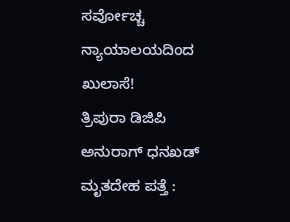ಸರ್ವೋಚ್ಚ ನ್ಯಾಯಾಲಯದಿಂದ ಖುಲಾಸೆ!
ತ್ರಿಪುರಾ ಡಿಜಿಪಿ ಅನುರಾಗ್ ಧನಖಡ್ ಮೃತದೇಹ ಪತ್ತೆ :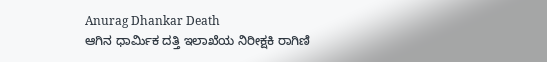Anurag Dhankar Death
ಆಗಿನ ಧಾರ್ಮಿಕ ದತ್ತಿ ಇಲಾಖೆಯ ನಿರೀಕ್ಷಕಿ ರಾಗಿಣಿ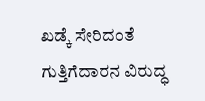ಖಡ್ಕೆ ಸೇರಿದಂತೆ ಗುತ್ತಿಗೆದಾರನ ವಿರುದ್ಧ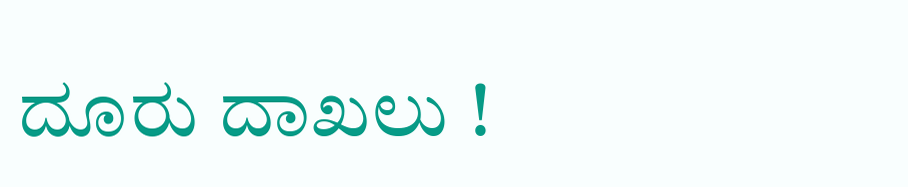ದೂರು ದಾಖಲು !